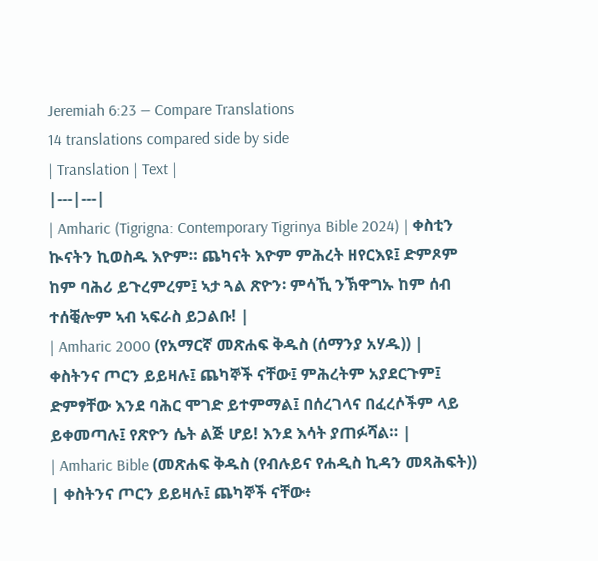Jeremiah 6:23 — Compare Translations
14 translations compared side by side
| Translation | Text |
|---|---|
| Amharic (Tigrigna: Contemporary Tigrinya Bible 2024) | ቀስቲን ኲናትን ኪወስዱ እዮም። ጨካናት እዮም ምሕረት ዘየርእዩ፤ ድምጾም ከም ባሕሪ ይጉረምረም፤ ኣታ ጓል ጽዮን፡ ምሳኺ ንኽዋግኡ ከም ሰብ ተሰቒሎም ኣብ ኣፍራስ ይጋልቡ! |
| Amharic 2000 (የአማርኛ መጽሐፍ ቅዱስ (ሰማንያ አሃዱ)) | ቀስትንና ጦርን ይይዛሉ፤ ጨካኞች ናቸው፤ ምሕረትም አያደርጉም፤ ድምፃቸው እንደ ባሕር ሞገድ ይተምማል፤ በሰረገላና በፈረሶችም ላይ ይቀመጣሉ፤ የጽዮን ሴት ልጅ ሆይ! እንደ እሳት ያጠፉሻል። |
| Amharic Bible (መጽሐፍ ቅዱስ (የብሉይና የሐዲስ ኪዳን መጻሕፍት)) | ቀስትንና ጦርን ይይዛሉ፤ ጨካኞች ናቸው፥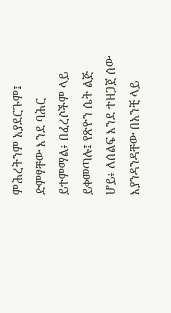ምሕረትንም አያደርጉም፤ ድምፃቸው እንደ ባሕር ይተምማል፥ በፈረሶችም ላይ ይቀመጣሉ፤ የጽዮን ሴት ልጅ ሆይ፥ ለሰልፍ እንደ ተዘጋጀ ሰው እያንዳንዳቸው በአንቺ ላይ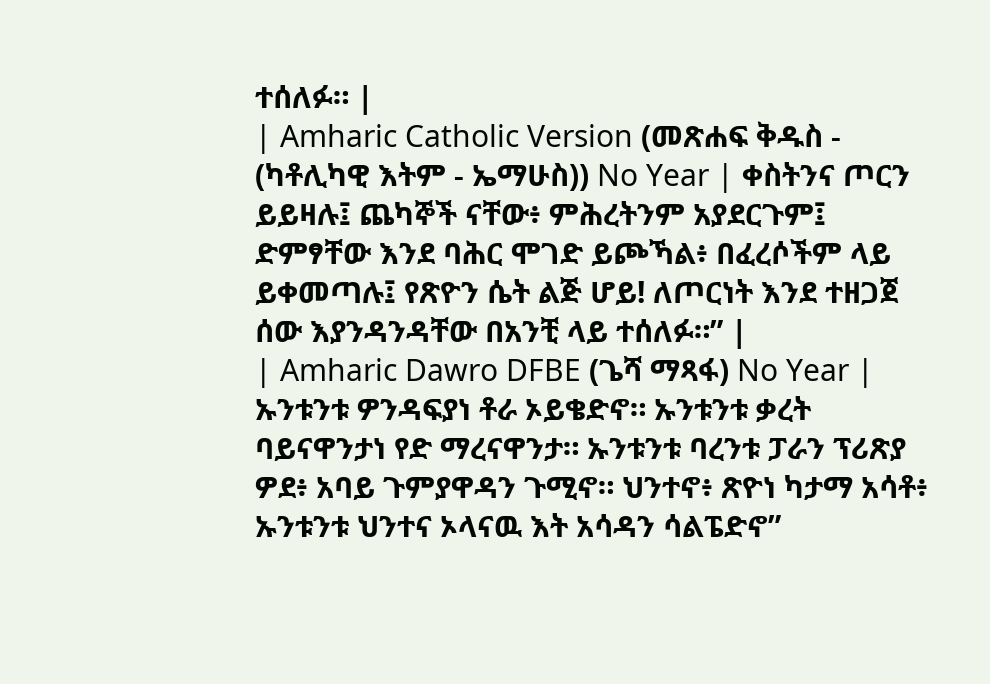ተሰለፉ። |
| Amharic Catholic Version (መጽሐፍ ቅዱስ - (ካቶሊካዊ እትም - ኤማሁስ)) No Year | ቀስትንና ጦርን ይይዛሉ፤ ጨካኞች ናቸው፥ ምሕረትንም አያደርጉም፤ ድምፃቸው እንደ ባሕር ሞገድ ይጮኻል፥ በፈረሶችም ላይ ይቀመጣሉ፤ የጽዮን ሴት ልጅ ሆይ! ለጦርነት እንደ ተዘጋጀ ሰው እያንዳንዳቸው በአንቺ ላይ ተሰለፉ።” |
| Amharic Dawro DFBE (ጌሻ ማጻፋ) No Year | ኡንቱንቱ ዎንዳፍያነ ቶራ ኦይቄድኖ። ኡንቱንቱ ቃረት ባይናዋንታነ የድ ማረናዋንታ። ኡንቱንቱ ባረንቱ ፓራን ፕሪጽያ ዎደ፥ አባይ ጉምያዋዳን ጉሚኖ። ህንተኖ፥ ጽዮነ ካታማ አሳቶ፥ ኡንቱንቱ ህንተና ኦላናዉ እት አሳዳን ሳልፔድኖ”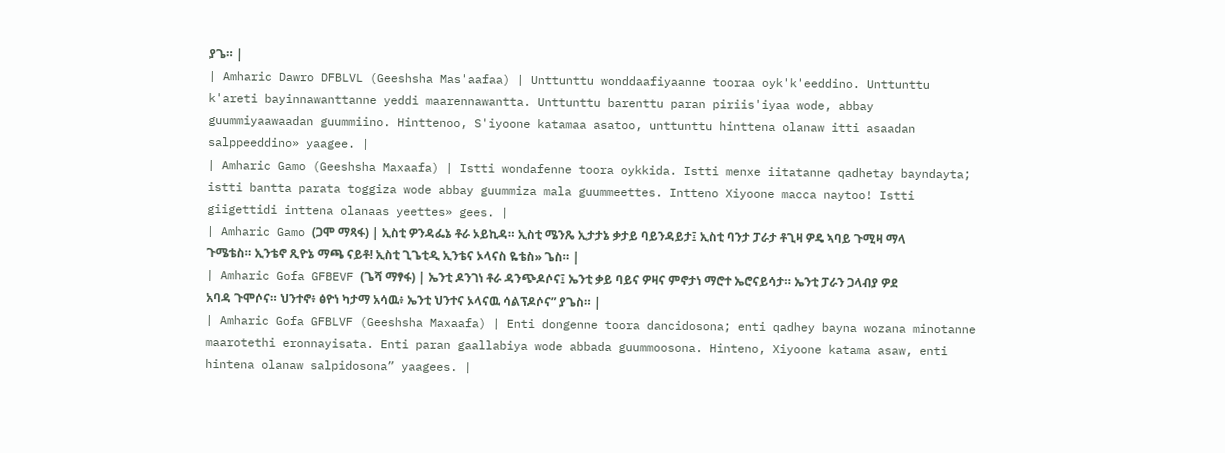ያጌ። |
| Amharic Dawro DFBLVL (Geeshsha Mas'aafaa) | Unttunttu wonddaafiyaanne tooraa oyk'k'eeddino. Unttunttu k'areti bayinnawanttanne yeddi maarennawantta. Unttunttu barenttu paran piriis'iyaa wode, abbay guummiyaawaadan guummiino. Hinttenoo, S'iyoone katamaa asatoo, unttunttu hinttena olanaw itti asaadan salppeeddino» yaagee. |
| Amharic Gamo (Geeshsha Maxaafa) | Istti wondafenne toora oykkida. Istti menxe iitatanne qadhetay bayndayta; istti bantta parata toggiza wode abbay guummiza mala guummeettes. Intteno Xiyoone macca naytoo! Istti giigettidi inttena olanaas yeettes» gees. |
| Amharic Gamo (ጋሞ ማጻፋ) | ኢስቲ ዎንዳፌኔ ቶራ ኦይኪዳ። ኢስቲ ሜንጼ ኢታታኔ ቃታይ ባይንዳይታ፤ ኢስቲ ባንታ ፓራታ ቶጊዛ ዎዴ ኣባይ ጉሚዛ ማላ ጉሜቴስ። ኢንቴኖ ጺዮኔ ማጫ ናይቶ! ኢስቲ ጊጌቲዲ ኢንቴና ኦላናስ ዬቴስ» ጌስ። |
| Amharic Gofa GFBEVF (ጌሻ ማፃፋ) | ኤንቲ ዶንገነ ቶራ ዳንጭዶሶና፤ ኤንቲ ቃይ ባይና ዎዛና ምኖታነ ማሮተ ኤሮናይሳታ። ኤንቲ ፓራን ጋላብያ ዎደ አባዳ ጉሞሶና። ህንተኖ፥ ፅዮነ ካታማ አሳዉ፥ ኤንቲ ህንተና ኦላናዉ ሳልፕዶሶና” ያጌስ። |
| Amharic Gofa GFBLVF (Geeshsha Maxaafa) | Enti dongenne toora dancidosona; enti qadhey bayna wozana minotanne maarotethi eronnayisata. Enti paran gaallabiya wode abbada guummoosona. Hinteno, Xiyoone katama asaw, enti hintena olanaw salpidosona” yaagees. |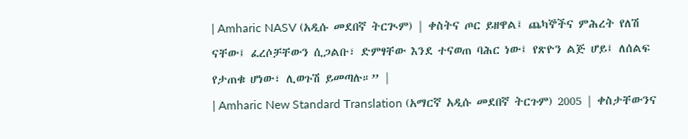| Amharic NASV (አዲሱ መደበኛ ትርጒም) | ቀስትና ጦር ይዘዋል፤ ጨካኞችና ምሕረት የለሽ ናቸው፤ ፈረሶቻቸውን ሲጋልቡ፣ ድምፃቸው እንደ ተናወጠ ባሕር ነው፤ የጽዮን ልጅ ሆይ፤ ለሰልፍ የታጠቁ ሆነው፣ ሊወጉሽ ይመጣሉ።” |
| Amharic New Standard Translation (አማርኛ አዲሱ መደበኛ ትርጉም) 2005 | ቀስታቸውንና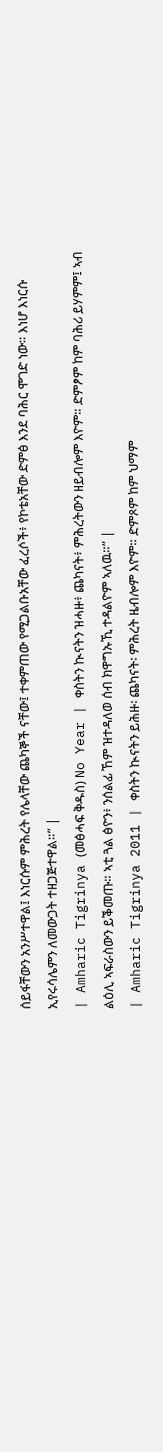ሰይፋቸውን አንሥተዋል፤ እነርሱም ምሕረት የሌላቸው ጨካኞች ናቸው፤ ተቀምጠው የሚጋልቡአቸው ፈረሶች፥ የኮቴአቸው ድምፅ እንደ ባሕር ሞገድ ነው። እነሆ እነርሱ ኢየሩሳሌምን ለመውጋት ተዘጋጅተዋል።” |
| Amharic Tigrinya (መፅሓፍ ቅዱስ) No Year | ቀስትን ኲናትን ዝሓዙ፥ ጨካናት፥ ምሕረትውን ዘይብሎም እዮም። ድምፆም ከም ባሕሪ ይሃምም፤ ኣብ ልዕሊ ኣፍራስውን ይቕመጡ። ኣቲ ጓል ፅዮን፥ ንሰልፊ ኸም ዝተዳለወ ሰብ ክዋግኡኺ ተዳልዮም ኣለዉ።” |
| Amharic Tigrinya 2011 | ቀስትን ኲናትን ይሕዙ፡ ጨካናት፡ ምሕረት ዜብሎም እዮም። ድምጾም ከም ህማም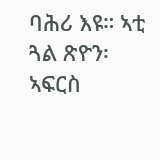ባሕሪ እዩ። ኣቲ ጓል ጽዮን፡ ኣፍርስ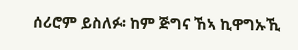ሰሪሮም ይስለፉ፡ ከም ጅግና ኸኣ ኪዋግኡኺ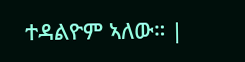ተዳልዮም ኣለው። |